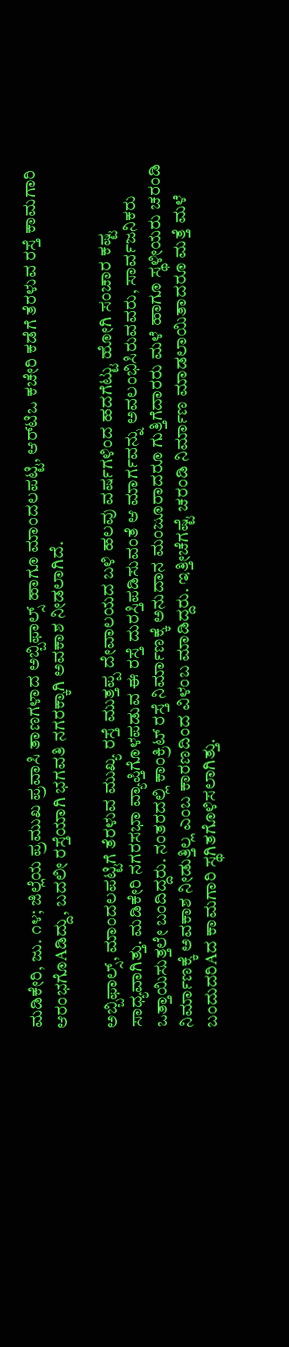ಮಡಿಕೇರಿ, ಜು. ೧೪; ಜಿಲ್ಲೆಯ ಪ್ರಮುಖ ಪ್ರವಾಸಿ ತಾಣಗಳಾದ ಅಬ್ಬಿಫಾಲ್ಸ್ ಹಾಗೂ ಮಾಂದಲಪಟ್ಟಿ, ಆರ್‌ಟಿಒ ಕಚೇರಿ ಕಡೆಗೆ ತೆರಳುವ ರಸ್ತೆ ಕಾಮಗಾರಿ ಆರಂಭಗೊAಡಿದ್ದು, ಬದಲೀ ರಸ್ತೆಯಾಗಿ ಭಗವತಿ ನಗರಕ್ಕಾಗಿ ಅವಕಾಶ ನೀಡಲಾಗಿದೆ.

ಅಬ್ಬಿಫಾಲ್ಸ್, ಮಾಂದಲಪಟ್ಟಿಗೆ ತೆರಳುವ ಮುಖ್ಯ ರಸ್ತೆ ಮುತ್ತಪ್ಪ ದೇವಾಲಯದ ಬಳಿ ಹಲವು ವರ್ಷಗಳಿಂದ ಹದಗೆಟ್ಟು ಹೋಗಿ ಸಂಚಾರ ಕಷ್ಟ ಸಾಧ್ಯವಾಗಿತ್ತು. ಮಡಿಕೇರಿ ನಗರಸಭಾ ವ್ಯಾಪ್ತಿಗೊಳಪಡುವ ಈ ರಸ್ತೆ ದುರಸ್ತಿಪಡಿಸುವಂತೆ ಆ ಮಾರ್ಗವನ್ನು ಅವಲಂಭಿಸಿರುವವರು, ಸಾರ್ವಜನಿಕರು ಒತ್ತಾಯಿಸುತ್ತಲೇ ಬಂದಿದ್ದರು. ನಂತರದಲ್ಲಿ ಕಾಂಕ್ರಿಟ್ ರಸ್ತೆ ನಿರ್ಮಾಣಕ್ಕೆ ಅನುದಾನ ಮಂಜೂರಾದರೂ ಗುತ್ತಿಗೆದಾರರು ಮಳೆ ಹಾಗೂ ಸ್ಥಳೀಯರು ಚರಂಡಿ ನಿರ್ಮಾಣಕ್ಕೆ ಅವಕಾಶ ನೀಡುತ್ತಿಲ್ಲ ಎಂಬ ಕಾರಣದಿಂದ ವಿಳಂಬ ಮಾಡಿದ್ದರು. ಇತ್ತೀಚೆಗಷ್ಟೆ ಚರಂಡಿ ನಿರ್ಮಾಣ ಮಾಡಲಾಯಿತಾದರೂ ಮತ್ತೆ ಮಳೆ ಬಂದುದರಿAದ ಕಾಮಗಾರಿ ಸ್ಥಗಿತಗೊಳಿಸಲಾಗಿತ್ತು.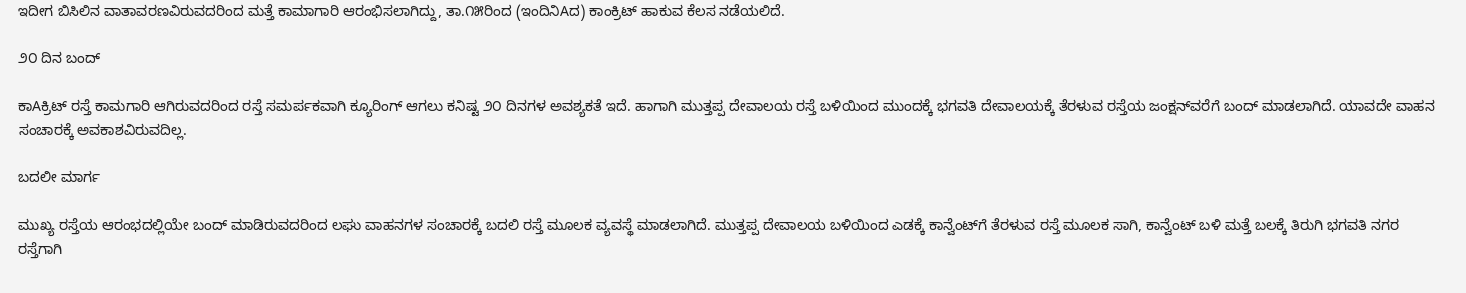ಇದೀಗ ಬಿಸಿಲಿನ ವಾತಾವರಣವಿರುವದರಿಂದ ಮತ್ತೆ ಕಾಮಾಗಾರಿ ಆರಂಭಿಸಲಾಗಿದ್ದು, ತಾ.೧೫ರಿಂದ (ಇಂದಿನಿAದ) ಕಾಂಕ್ರಿಟ್ ಹಾಕುವ ಕೆಲಸ ನಡೆಯಲಿದೆ.

೨೦ ದಿನ ಬಂದ್

ಕಾAಕ್ರಿಟ್ ರಸ್ತೆ ಕಾಮಗಾರಿ ಆಗಿರುವದರಿಂದ ರಸ್ತೆ ಸಮರ್ಪಕವಾಗಿ ಕ್ಯೂರಿಂಗ್ ಆಗಲು ಕನಿಷ್ಟ ೨೦ ದಿನಗಳ ಅವಶ್ಯಕತೆ ಇದೆ. ಹಾಗಾಗಿ ಮುತ್ತಪ್ಪ ದೇವಾಲಯ ರಸ್ತೆ ಬಳಿಯಿಂದ ಮುಂದಕ್ಕೆ ಭಗವತಿ ದೇವಾಲಯಕ್ಕೆ ತೆರಳುವ ರಸ್ತೆಯ ಜಂಕ್ಷನ್‌ವರೆಗೆ ಬಂದ್ ಮಾಡಲಾಗಿದೆ. ಯಾವದೇ ವಾಹನ ಸಂಚಾರಕ್ಕೆ ಅವಕಾಶವಿರುವದಿಲ್ಲ.

ಬದಲೀ ಮಾರ್ಗ

ಮುಖ್ಯ ರಸ್ತೆಯ ಆರಂಭದಲ್ಲಿಯೇ ಬಂದ್ ಮಾಡಿರುವದರಿಂದ ಲಘು ವಾಹನಗಳ ಸಂಚಾರಕ್ಕೆ ಬದಲಿ ರಸ್ತೆ ಮೂಲಕ ವ್ಯವಸ್ಥೆ ಮಾಡಲಾಗಿದೆ. ಮುತ್ತಪ್ಪ ದೇವಾಲಯ ಬಳಿಯಿಂದ ಎಡಕ್ಕೆ ಕಾನ್ವೆಂಟ್‌ಗೆ ತೆರಳುವ ರಸ್ತೆ ಮೂಲಕ ಸಾಗಿ, ಕಾನ್ವೆಂಟ್ ಬಳಿ ಮತ್ತೆ ಬಲಕ್ಕೆ ತಿರುಗಿ ಭಗವತಿ ನಗರ ರಸ್ತೆಗಾಗಿ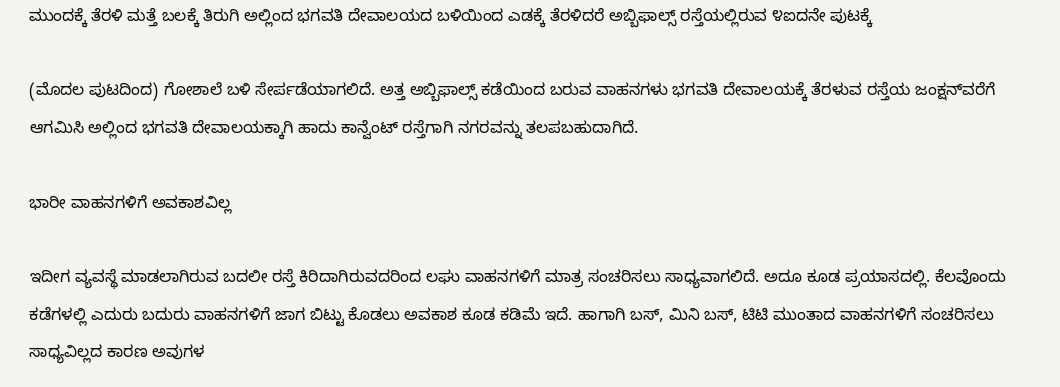ಮುಂದಕ್ಕೆ ತೆರಳಿ ಮತ್ತೆ ಬಲಕ್ಕೆ ತಿರುಗಿ ಅಲ್ಲಿಂದ ಭಗವತಿ ದೇವಾಲಯದ ಬಳಿಯಿಂದ ಎಡಕ್ಕೆ ತೆರಳಿದರೆ ಅಬ್ಬಿಫಾಲ್ಸ್ ರಸ್ತೆಯಲ್ಲಿರುವ ೪ಐದನೇ ಪುಟಕ್ಕೆ

(ಮೊದಲ ಪುಟದಿಂದ) ಗೋಶಾಲೆ ಬಳಿ ಸೇರ್ಪಡೆಯಾಗಲಿದೆ. ಅತ್ತ ಅಬ್ಬಿಫಾಲ್ಸ್ ಕಡೆಯಿಂದ ಬರುವ ವಾಹನಗಳು ಭಗವತಿ ದೇವಾಲಯಕ್ಕೆ ತೆರಳುವ ರಸ್ತೆಯ ಜಂಕ್ಷನ್‌ವರೆಗೆ ಆಗಮಿಸಿ ಅಲ್ಲಿಂದ ಭಗವತಿ ದೇವಾಲಯಕ್ಕಾಗಿ ಹಾದು ಕಾನ್ವೆಂಟ್ ರಸ್ತೆಗಾಗಿ ನಗರವನ್ನು ತಲಪಬಹುದಾಗಿದೆ.

ಭಾರೀ ವಾಹನಗಳಿಗೆ ಅವಕಾಶವಿಲ್ಲ

ಇದೀಗ ವ್ಯವಸ್ಥೆ ಮಾಡಲಾಗಿರುವ ಬದಲೀ ರಸ್ತೆ ಕಿರಿದಾಗಿರುವದರಿಂದ ಲಘು ವಾಹನಗಳಿಗೆ ಮಾತ್ರ ಸಂಚರಿಸಲು ಸಾಧ್ಯವಾಗಲಿದೆ. ಅದೂ ಕೂಡ ಪ್ರಯಾಸದಲ್ಲಿ. ಕೆಲವೊಂದು ಕಡೆಗಳಲ್ಲಿ ಎದುರು ಬದುರು ವಾಹನಗಳಿಗೆ ಜಾಗ ಬಿಟ್ಟು ಕೊಡಲು ಅವಕಾಶ ಕೂಡ ಕಡಿಮೆ ಇದೆ. ಹಾಗಾಗಿ ಬಸ್, ಮಿನಿ ಬಸ್, ಟಿಟಿ ಮುಂತಾದ ವಾಹನಗಳಿಗೆ ಸಂಚರಿಸಲು ಸಾಧ್ಯವಿಲ್ಲದ ಕಾರಣ ಅವುಗಳ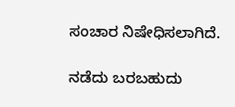ಸಂಚಾರ ನಿಷೇಧಿಸಲಾಗಿದೆ.

ನಡೆದು ಬರಬಹುದು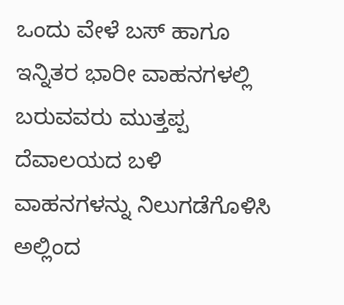ಒಂದು ವೇಳೆ ಬಸ್ ಹಾಗೂ ಇನ್ನಿತರ ಭಾರೀ ವಾಹನಗಳಲ್ಲಿ ಬರುವವರು ಮುತ್ತಪ್ಪ ದೆವಾಲಯದ ಬಳಿ ವಾಹನಗಳನ್ನು ನಿಲುಗಡೆಗೊಳಿಸಿ ಅಲ್ಲಿಂದ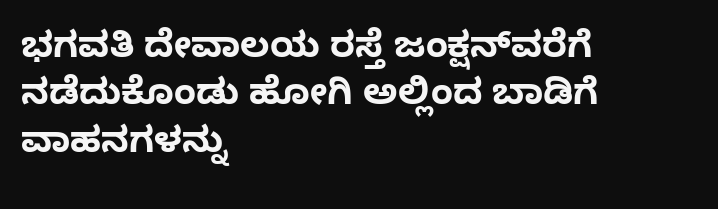ಭಗವತಿ ದೇವಾಲಯ ರಸ್ತೆ ಜಂಕ್ಷನ್‌ವರೆಗೆ ನಡೆದುಕೊಂಡು ಹೋಗಿ ಅಲ್ಲಿಂದ ಬಾಡಿಗೆ ವಾಹನಗಳನ್ನು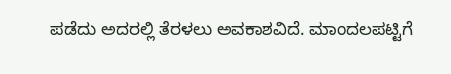ಪಡೆದು ಅದರಲ್ಲಿ ತೆರಳಲು ಅವಕಾಶವಿದೆ. ಮಾಂದಲಪಟ್ಟಿಗೆ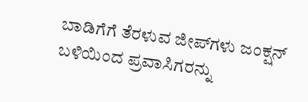ಬಾಡಿಗೆಗೆ ತೆರಳುವ ಜೀಪ್‌ಗಳು ಜಂಕ್ಷನ್ ಬಳಿಯಿಂದ ಪ್ರವಾಸಿಗರನ್ನು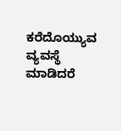ಕರೆದೊಯ್ಯುವ ವ್ಯವಸ್ಥೆ ಮಾಡಿದರೆ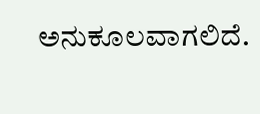ಅನುಕೂಲವಾಗಲಿದೆ.